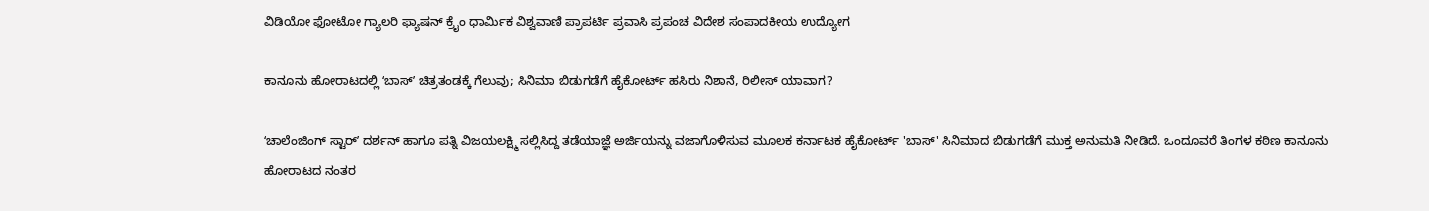ವಿಡಿಯೋ ಫೋಟೋ ಗ್ಯಾಲರಿ ಫ್ಯಾಷನ್ ಕ್ರೈಂ ಧಾರ್ಮಿಕ ವಿಶ್ವವಾಣಿ ಪ್ರಾಪರ್ಟಿ ಪ್ರವಾಸಿ ಪ್ರಪಂಚ ವಿದೇಶ ಸಂಪಾದಕೀಯ ಉದ್ಯೋಗ

ಕಾನೂನು ಹೋರಾಟದಲ್ಲಿ ʻಬಾಸ್‌ʼ ಚಿತ್ರತಂಡಕ್ಕೆ ಗೆಲುವು; ಸಿನಿಮಾ ಬಿಡುಗಡೆಗೆ ಹೈಕೋರ್ಟ್ ಹಸಿರು ನಿಶಾನೆ, ರಿಲೀಸ್‌ ಯಾವಾಗ?

ʻಚಾಲೆಂಜಿಂಗ್ ಸ್ಟಾರ್ʼ ದರ್ಶನ್ ಹಾಗೂ ಪತ್ನಿ ವಿಜಯಲಕ್ಷ್ಮಿ ಸಲ್ಲಿಸಿದ್ದ ತಡೆಯಾಜ್ಞೆ ಅರ್ಜಿಯನ್ನು ವಜಾಗೊಳಿಸುವ ಮೂಲಕ ಕರ್ನಾಟಕ ಹೈಕೋರ್ಟ್ 'ಬಾಸ್' ಸಿನಿಮಾದ ಬಿಡುಗಡೆಗೆ ಮುಕ್ತ ಅನುಮತಿ ನೀಡಿದೆ. ಒಂದೂವರೆ ತಿಂಗಳ ಕಠಿಣ ಕಾನೂನು ಹೋರಾಟದ ನಂತರ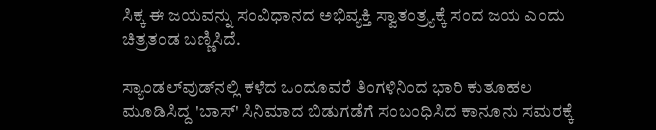ಸಿಕ್ಕ ಈ ಜಯವನ್ನು ಸಂವಿಧಾನದ ಅಭಿವ್ಯಕ್ತಿ ಸ್ವಾತಂತ್ರ್ಯಕ್ಕೆ ಸಂದ ಜಯ ಎಂದು ಚಿತ್ರತಂಡ ಬಣ್ಣಿಸಿದೆ.

ಸ್ಯಾಂಡಲ್‌ವುಡ್‌ನಲ್ಲಿ ಕಳೆದ ಒಂದೂವರೆ ತಿಂಗಳಿನಿಂದ ಭಾರಿ ಕುತೂಹಲ ಮೂಡಿಸಿದ್ದ 'ಬಾಸ್' ಸಿನಿಮಾದ ಬಿಡುಗಡೆಗೆ ಸಂಬಂಧಿಸಿದ ಕಾನೂನು ಸಮರಕ್ಕೆ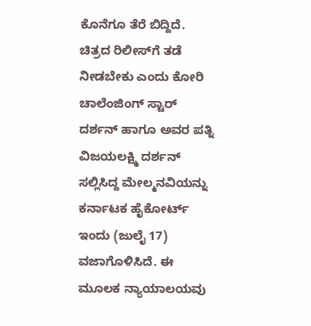ಕೊನೆಗೂ ತೆರೆ ಬಿದ್ದಿದೆ. ಚಿತ್ರದ ರಿಲೀಸ್‌ಗೆ ತಡೆ ನೀಡಬೇಕು ಎಂದು ಕೋರಿ ಚಾಲೆಂಜಿಂಗ್ ಸ್ಟಾರ್ ದರ್ಶನ್ ಹಾಗೂ ಅವರ ಪತ್ನಿ ವಿಜಯಲಕ್ಷ್ಮಿ ದರ್ಶನ್ ಸಲ್ಲಿಸಿದ್ದ ಮೇಲ್ಮನವಿಯನ್ನು ಕರ್ನಾಟಕ ಹೈಕೋರ್ಟ್ ಇಂದು (ಜುಲೈ 17) ವಜಾಗೊಳಿಸಿದೆ. ಈ ಮೂಲಕ ನ್ಯಾಯಾಲಯವು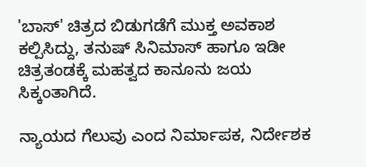'ಬಾಸ್' ಚಿತ್ರದ ಬಿಡುಗಡೆಗೆ ಮುಕ್ತ ಅವಕಾಶ ಕಲ್ಪಿಸಿದ್ದು, ತನುಷ್ ಸಿನಿಮಾಸ್ ಹಾಗೂ ಇಡೀ ಚಿತ್ರತಂಡಕ್ಕೆ ಮಹತ್ವದ ಕಾನೂನು ಜಯ ಸಿಕ್ಕಂತಾಗಿದೆ.

ನ್ಯಾಯದ ಗೆಲುವು ಎಂದ ನಿರ್ಮಾಪಕ, ನಿರ್ದೇಶಕ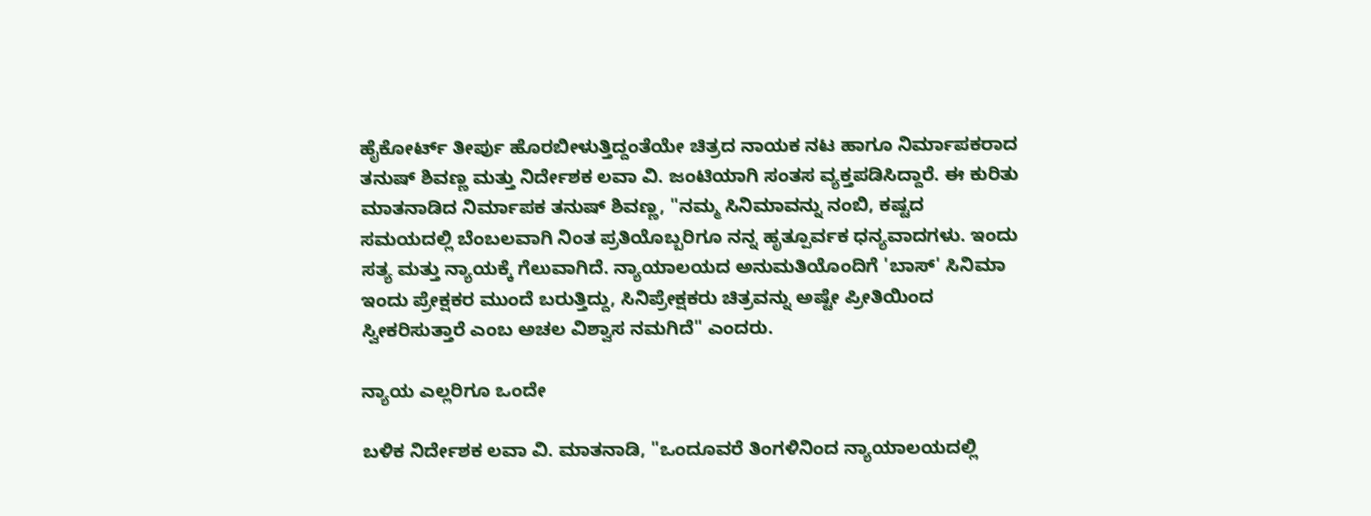ಹೈಕೋರ್ಟ್ ತೀರ್ಪು ಹೊರಬೀಳುತ್ತಿದ್ದಂತೆಯೇ ಚಿತ್ರದ ನಾಯಕ ನಟ ಹಾಗೂ ನಿರ್ಮಾಪಕರಾದ ತನುಷ್ ಶಿವಣ್ಣ ಮತ್ತು ನಿರ್ದೇಶಕ ಲವಾ ವಿ. ಜಂಟಿಯಾಗಿ ಸಂತಸ ವ್ಯಕ್ತಪಡಿಸಿದ್ದಾರೆ. ಈ ಕುರಿತು ಮಾತನಾಡಿದ ನಿರ್ಮಾಪಕ ತನುಷ್ ಶಿವಣ್ಣ, "ನಮ್ಮ ಸಿನಿಮಾವನ್ನು ನಂಬಿ, ಕಷ್ಟದ ಸಮಯದಲ್ಲಿ ಬೆಂಬಲವಾಗಿ ನಿಂತ ಪ್ರತಿಯೊಬ್ಬರಿಗೂ ನನ್ನ ಹೃತ್ಪೂರ್ವಕ ಧನ್ಯವಾದಗಳು. ಇಂದು ಸತ್ಯ ಮತ್ತು ನ್ಯಾಯಕ್ಕೆ ಗೆಲುವಾಗಿದೆ. ನ್ಯಾಯಾಲಯದ ಅನುಮತಿಯೊಂದಿಗೆ 'ಬಾಸ್' ಸಿನಿಮಾ ಇಂದು ಪ್ರೇಕ್ಷಕರ ಮುಂದೆ ಬರುತ್ತಿದ್ದು, ಸಿನಿಪ್ರೇಕ್ಷಕರು ಚಿತ್ರವನ್ನು ಅಷ್ಟೇ ಪ್ರೀತಿಯಿಂದ ಸ್ವೀಕರಿಸುತ್ತಾರೆ ಎಂಬ ಅಚಲ ವಿಶ್ವಾಸ ನಮಗಿದೆ" ಎಂದರು.

ನ್ಯಾಯ ಎಲ್ಲರಿಗೂ ಒಂದೇ

ಬಳಿಕ ನಿರ್ದೇಶಕ ಲವಾ ವಿ. ಮಾತನಾಡಿ, "ಒಂದೂವರೆ ತಿಂಗಳಿನಿಂದ ನ್ಯಾಯಾಲಯದಲ್ಲಿ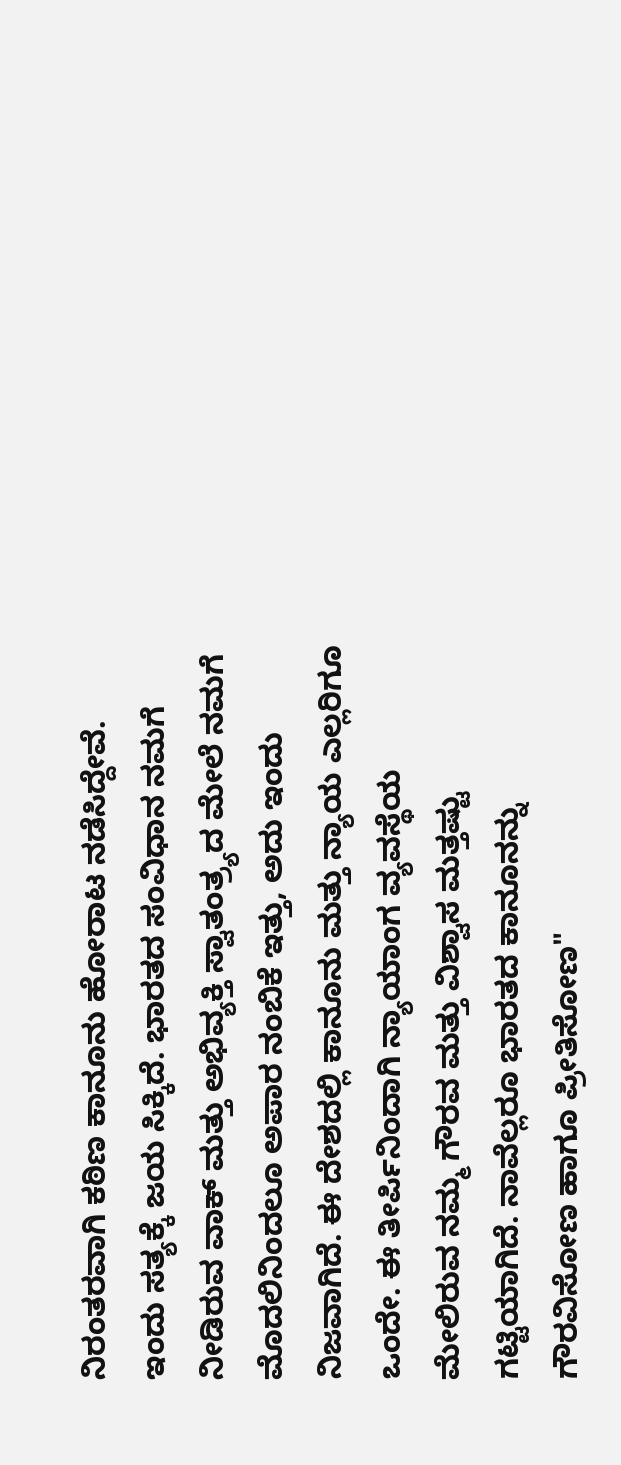ನಿರಂತರವಾಗಿ ಕಠಿಣ ಕಾನೂನು ಹೋರಾಟ ನಡೆಸಿದ್ದೇವೆ. ಇಂದು ಸತ್ಯಕ್ಕೆ ಜಯ ಸಿಕ್ಕಿದೆ. ಭಾರತದ ಸಂವಿಧಾನ ನಮಗೆ ನೀಡಿರುವ ವಾಕ್ ಮತ್ತು ಅಭಿವ್ಯಕ್ತಿ ಸ್ವಾತಂತ್ರ್ಯದ ಮೇಲೆ ನಮಗೆ ಮೊದಲಿನಿಂದಲೂ ಅಪಾರ ನಂಬಿಕೆ ಇತ್ತು, ಅದು ಇಂದು ನಿಜವಾಗಿದೆ. ಈ ದೇಶದಲ್ಲಿ ಕಾನೂನು ಮತ್ತು ನ್ಯಾಯ ಎಲ್ಲರಿಗೂ ಒಂದೇ. ಈ ತೀರ್ಪಿನಿಂದಾಗಿ ನ್ಯಾಯಾಂಗ ವ್ಯವಸ್ಥೆಯ ಮೇಲಿರುವ ನಮ್ಮ ಗೌರವ ಮತ್ತು ವಿಶ್ವಾಸ ಮತ್ತಷ್ಟು ಗಟ್ಟಿಯಾಗಿದೆ. ನಾವೆಲ್ಲರೂ ಭಾರತದ ಕಾನೂನನ್ನು ಗೌರವಿಸೋಣ ಹಾಗೂ ಪ್ರೀತಿಸೋಣ"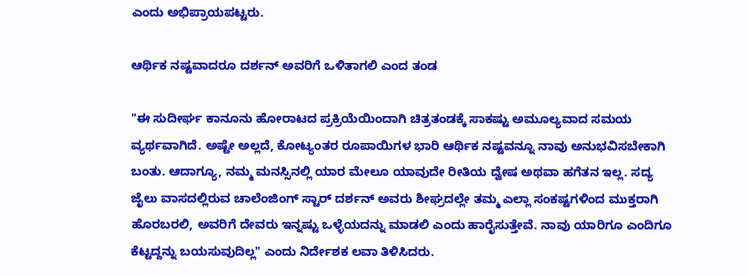ಎಂದು ಅಭಿಪ್ರಾಯಪಟ್ಟರು.

ಆರ್ಥಿಕ ನಷ್ಟವಾದರೂ ದರ್ಶನ್ ಅವರಿಗೆ ಒಳಿತಾಗಲಿ ಎಂದ ತಂಡ

"ಈ ಸುದೀರ್ಘ ಕಾನೂನು ಹೋರಾಟದ ಪ್ರಕ್ರಿಯೆಯಿಂದಾಗಿ ಚಿತ್ರತಂಡಕ್ಕೆ ಸಾಕಷ್ಟು ಅಮೂಲ್ಯವಾದ ಸಮಯ ವ್ಯರ್ಥವಾಗಿದೆ. ಅಷ್ಟೇ ಅಲ್ಲದೆ, ಕೋಟ್ಯಂತರ ರೂಪಾಯಿಗಳ ಭಾರಿ ಆರ್ಥಿಕ ನಷ್ಟವನ್ನೂ ನಾವು ಅನುಭವಿಸಬೇಕಾಗಿ ಬಂತು. ಆದಾಗ್ಯೂ, ನಮ್ಮ ಮನಸ್ಸಿನಲ್ಲಿ ಯಾರ ಮೇಲೂ ಯಾವುದೇ ರೀತಿಯ ದ್ವೇಷ ಅಥವಾ ಹಗೆತನ ಇಲ್ಲ. ಸದ್ಯ ಜೈಲು ವಾಸದಲ್ಲಿರುವ ಚಾಲೆಂಜಿಂಗ್ ಸ್ಟಾರ್ ದರ್ಶನ್ ಅವರು ಶೀಘ್ರದಲ್ಲೇ ತಮ್ಮ ಎಲ್ಲಾ ಸಂಕಷ್ಟಗಳಿಂದ ಮುಕ್ತರಾಗಿ ಹೊರಬರಲಿ, ಅವರಿಗೆ ದೇವರು ಇನ್ನಷ್ಟು ಒಳ್ಳೆಯದನ್ನು ಮಾಡಲಿ ಎಂದು ಹಾರೈಸುತ್ತೇವೆ. ನಾವು ಯಾರಿಗೂ ಎಂದಿಗೂ ಕೆಟ್ಟದ್ದನ್ನು ಬಯಸುವುದಿಲ್ಲ" ಎಂದು ನಿರ್ದೇಶಕ ಲವಾ ತಿಳಿಸಿದರು.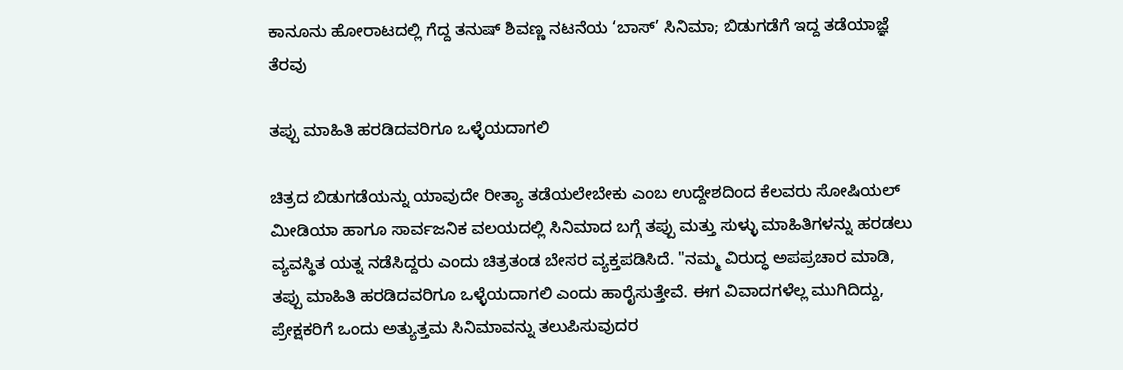ಕಾನೂನು ಹೋರಾಟದಲ್ಲಿ ಗೆದ್ದ ತನುಷ್ ಶಿವಣ್ಣ ನಟನೆಯ ‘ಬಾಸ್’ ಸಿನಿಮಾ; ಬಿಡುಗಡೆಗೆ ಇದ್ದ ತಡೆಯಾಜ್ಞೆ ತೆರವು

ತಪ್ಪು ಮಾಹಿತಿ ಹರಡಿದವರಿಗೂ ಒಳ್ಳೆಯದಾಗಲಿ

ಚಿತ್ರದ ಬಿಡುಗಡೆಯನ್ನು ಯಾವುದೇ ರೀತ್ಯಾ ತಡೆಯಲೇಬೇಕು ಎಂಬ ಉದ್ದೇಶದಿಂದ ಕೆಲವರು ಸೋಷಿಯಲ್ ಮೀಡಿಯಾ ಹಾಗೂ ಸಾರ್ವಜನಿಕ ವಲಯದಲ್ಲಿ ಸಿನಿಮಾದ ಬಗ್ಗೆ ತಪ್ಪು ಮತ್ತು ಸುಳ್ಳು ಮಾಹಿತಿಗಳನ್ನು ಹರಡಲು ವ್ಯವಸ್ಥಿತ ಯತ್ನ ನಡೆಸಿದ್ದರು ಎಂದು ಚಿತ್ರತಂಡ ಬೇಸರ ವ್ಯಕ್ತಪಡಿಸಿದೆ. "ನಮ್ಮ ವಿರುದ್ಧ ಅಪಪ್ರಚಾರ ಮಾಡಿ, ತಪ್ಪು ಮಾಹಿತಿ ಹರಡಿದವರಿಗೂ ಒಳ್ಳೆಯದಾಗಲಿ ಎಂದು ಹಾರೈಸುತ್ತೇವೆ. ಈಗ ವಿವಾದಗಳೆಲ್ಲ ಮುಗಿದಿದ್ದು, ಪ್ರೇಕ್ಷಕರಿಗೆ ಒಂದು ಅತ್ಯುತ್ತಮ ಸಿನಿಮಾವನ್ನು ತಲುಪಿಸುವುದರ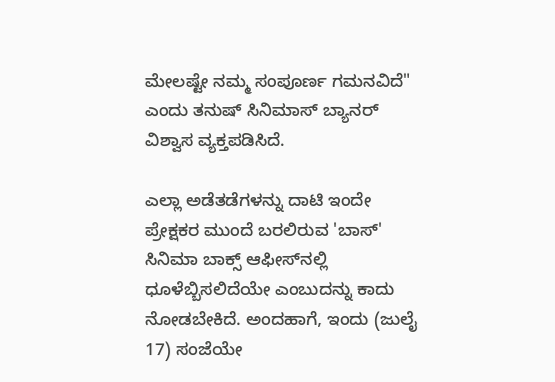ಮೇಲಷ್ಟೇ ನಮ್ಮ ಸಂಪೂರ್ಣ ಗಮನವಿದೆ" ಎಂದು ತನುಷ್ ಸಿನಿಮಾಸ್ ಬ್ಯಾನರ್ ವಿಶ್ವಾಸ ವ್ಯಕ್ತಪಡಿಸಿದೆ.

ಎಲ್ಲಾ ಅಡೆತಡೆಗಳನ್ನು ದಾಟಿ ಇಂದೇ ಪ್ರೇಕ್ಷಕರ ಮುಂದೆ ಬರಲಿರುವ 'ಬಾಸ್' ಸಿನಿಮಾ ಬಾಕ್ಸ್ ಆಫೀಸ್‌ನಲ್ಲಿ ಧೂಳೆಬ್ಬಿಸಲಿದೆಯೇ ಎಂಬುದನ್ನು ಕಾದು ನೋಡಬೇಕಿದೆ. ಅಂದಹಾಗೆ, ಇಂದು (ಜುಲೈ 17) ಸಂಜೆಯೇ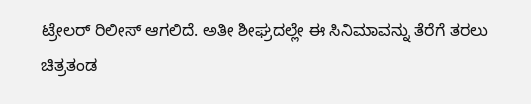ಟ್ರೇಲರ್‌ ರಿಲೀಸ್‌ ಆಗಲಿದೆ. ಅತೀ ಶೀಘ್ರದಲ್ಲೇ ಈ ಸಿನಿಮಾವನ್ನು ತೆರೆಗೆ ತರಲು ಚಿತ್ರತಂಡ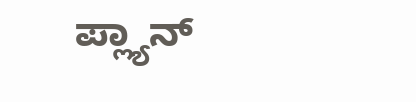ಪ್ಲ್ಯಾನ್‌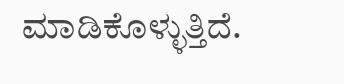ಮಾಡಿಕೊಳ್ಳುತ್ತಿದೆ.